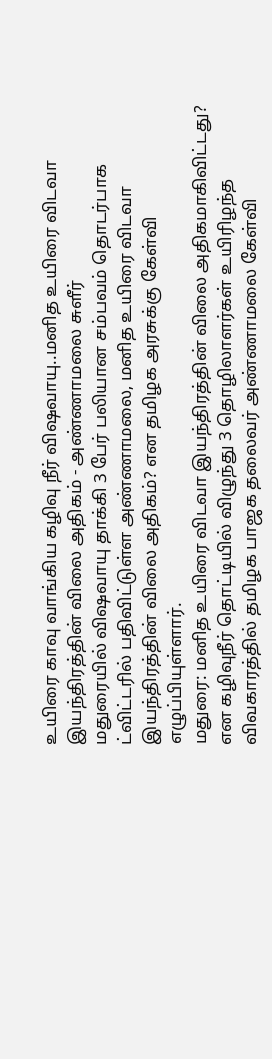உயிரை காவு வாங்கிய கழிவு நீர் விஷவாயு..மனித உயிரை விடவா இயந்திரத்தின் விலை அதிகம் - அண்ணாமலை சுளீர்
மதுரையில் விஷவாயு தாக்கி 3 பேர் பலியான சம்பவம் தொடர்பாக ட்விட்டரில் பதிவிட்டுள்ள அண்ணாமலை, மனித உயிரை விடவா இயந்திரத்தின் விலை அதிகம்? என தமிழக அரசுக்கு கேள்வி எழுப்பியுள்ளார்.
மதுரை: மனித உயிரை விடவா இயந்திரத்தின் விலை அதிகமாகிவிட்டது? என கழிவுநீர் தொட்டியில் விழுந்து 3 தொழிலாளர்கள் உயிரிழந்த விவகாரத்தில் தமிழக பாஜக தலைவர் அண்ணாமலை கேள்வி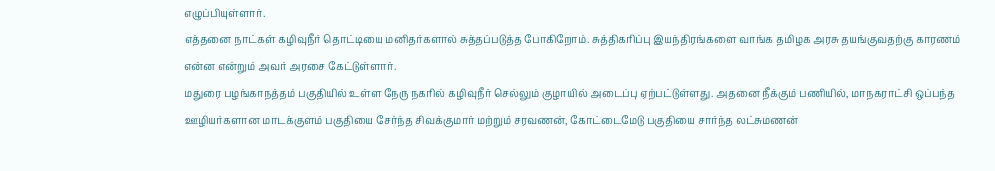எழுப்பியுள்ளார்.
எத்தனை நாட்கள் கழிவுநீர் தொட்டியை மனிதர்களால் சுத்தப்படுத்த போகிறோம். சுத்திகரிப்பு இயந்திரங்களை வாங்க தமிழக அரசு தயங்குவதற்கு காரணம் என்ன என்றும் அவர் அரசை கேட்டுள்ளார்.
மதுரை பழங்காநத்தம் பகுதியில் உள்ள நேரு நகரில் கழிவுநீர் செல்லும் குழாயில் அடைப்பு ஏற்பட்டுள்ளது. அதனை நீக்கும் பணியில், மாநகராட்சி ஒப்பந்த ஊழியர்களான மாடக்குளம் பகுதியை சேர்ந்த சிவக்குமார் மற்றும் சரவணன், கோட்டைமேடு பகுதியை சார்ந்த லட்சுமணன்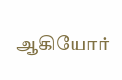ஆகியோர்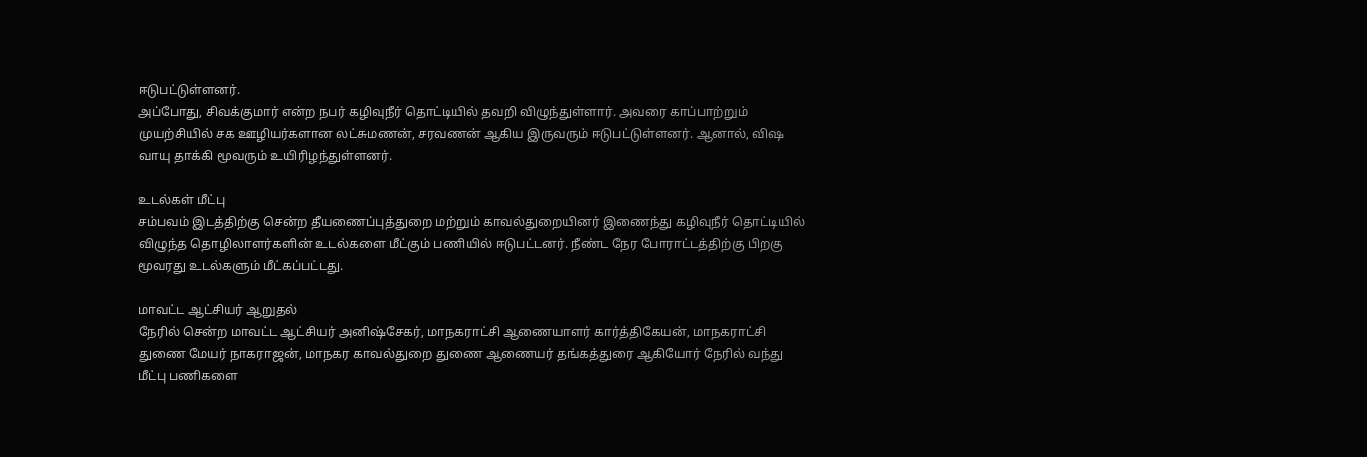ஈடுபட்டுள்ளனர்.
அப்போது, சிவக்குமார் என்ற நபர் கழிவுநீர் தொட்டியில் தவறி விழுந்துள்ளார். அவரை காப்பாற்றும் முயற்சியில் சக ஊழியர்களான லட்சுமணன், சரவணன் ஆகிய இருவரும் ஈடுபட்டுள்ளனர். ஆனால், விஷ வாயு தாக்கி மூவரும் உயிரிழந்துள்ளனர்.

உடல்கள் மீட்பு
சம்பவம் இடத்திற்கு சென்ற தீயணைப்புத்துறை மற்றும் காவல்துறையினர் இணைந்து கழிவுநீர் தொட்டியில் விழுந்த தொழிலாளர்களின் உடல்களை மீட்கும் பணியில் ஈடுபட்டனர். நீண்ட நேர போராட்டத்திற்கு பிறகு மூவரது உடல்களும் மீட்கப்பட்டது.

மாவட்ட ஆட்சியர் ஆறுதல்
நேரில் சென்ற மாவட்ட ஆட்சியர் அனிஷ்சேகர், மாநகராட்சி ஆணையாளர் கார்த்திகேயன், மாநகராட்சி துணை மேயர் நாகராஜன், மாநகர காவல்துறை துணை ஆணையர் தங்கத்துரை ஆகியோர் நேரில் வந்து மீட்பு பணிகளை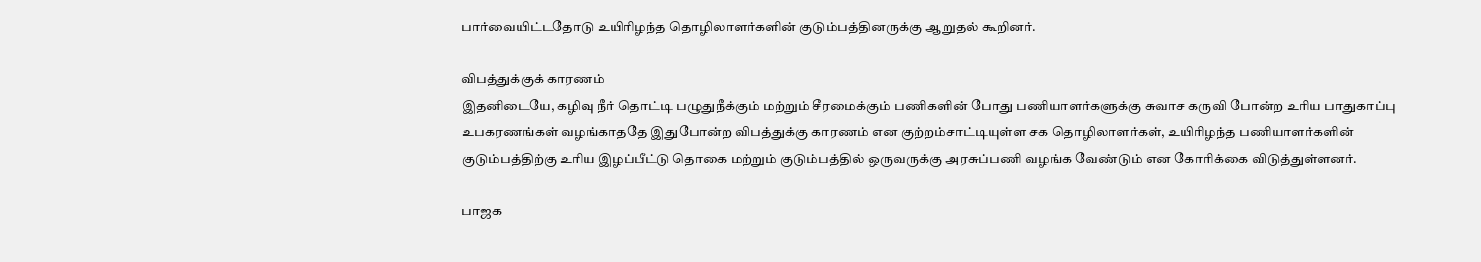பார்வையிட்டதோடு உயிரிழந்த தொழிலாளர்களின் குடும்பத்தினருக்கு ஆறுதல் கூறினர்.

விபத்துக்குக் காரணம்
இதனிடையே, கழிவு நீர் தொட்டி பழுதுநீக்கும் மற்றும் சீரமைக்கும் பணிகளின் போது பணியாளர்களுக்கு சுவாச கருவி போன்ற உரிய பாதுகாப்பு உபகரணங்கள் வழங்காததே இதுபோன்ற விபத்துக்கு காரணம் என குற்றம்சாட்டியுள்ள சக தொழிலாளர்கள், உயிரிழந்த பணியாளர்களின் குடும்பத்திற்கு உரிய இழப்பீட்டு தொகை மற்றும் குடும்பத்தில் ஒருவருக்கு அரசுப்பணி வழங்க வேண்டும் என கோரிக்கை விடுத்துள்ளனர்.

பாஜக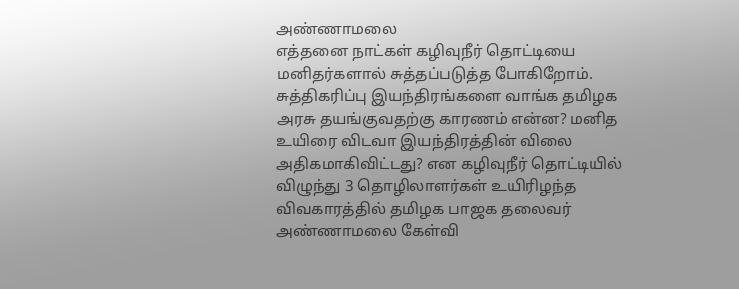அண்ணாமலை
எத்தனை நாட்கள் கழிவுநீர் தொட்டியை மனிதர்களால் சுத்தப்படுத்த போகிறோம். சுத்திகரிப்பு இயந்திரங்களை வாங்க தமிழக அரசு தயங்குவதற்கு காரணம் என்ன? மனித உயிரை விடவா இயந்திரத்தின் விலை அதிகமாகிவிட்டது? என கழிவுநீர் தொட்டியில் விழுந்து 3 தொழிலாளர்கள் உயிரிழந்த விவகாரத்தில் தமிழக பாஜக தலைவர் அண்ணாமலை கேள்வி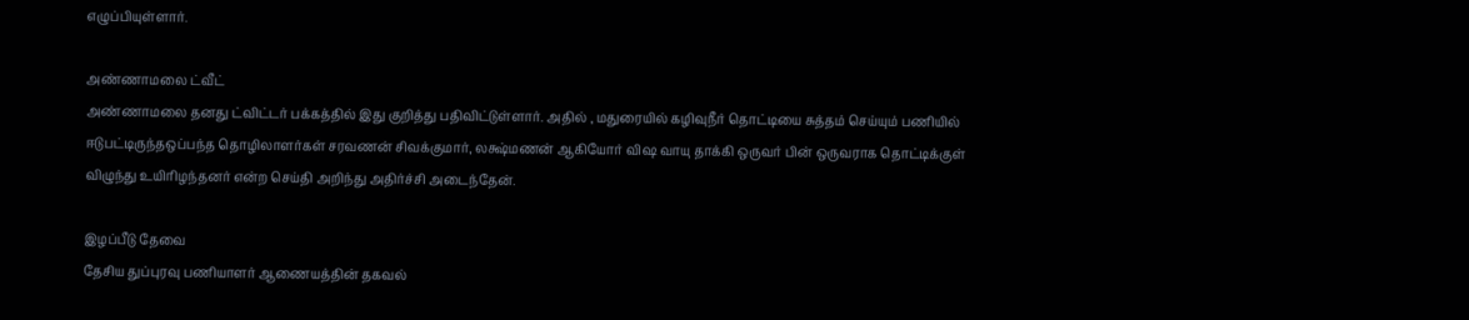எழுப்பியுள்ளார்.

அண்ணாமலை ட்வீட்
அண்ணாமலை தனது ட்விட்டர் பக்கத்தில் இது குறித்து பதிவிட்டுள்ளார். அதில் , மதுரையில் கழிவுநீர் தொட்டியை சுத்தம் செய்யும் பணியில் ஈடுபட்டிருந்தஒப்பந்த தொழிலாளர்கள் சரவணன் சிவக்குமார், லக்ஷ்மணன் ஆகியோர் விஷ வாயு தாக்கி ஒருவர் பின் ஒருவராக தொட்டிக்குள் விழுந்து உயிரிழந்தனர் என்ற செய்தி அறிந்து அதிர்ச்சி அடைந்தேன்.

இழப்பீடு தேவை
தேசிய துப்புரவு பணியாளர் ஆணையத்தின் தகவல்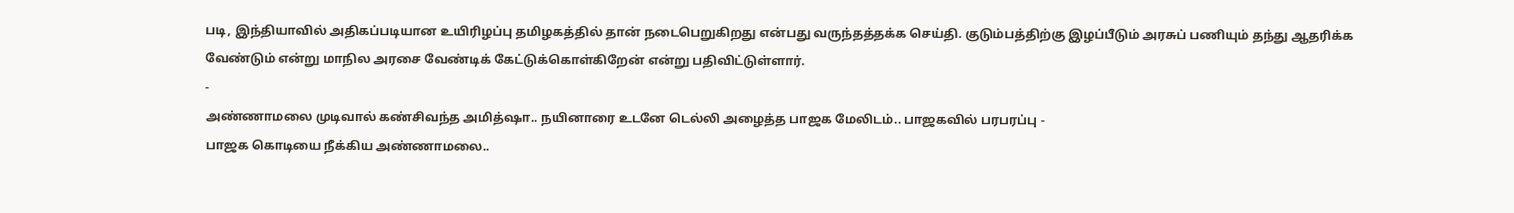படி, இந்தியாவில் அதிகப்படியான உயிரிழப்பு தமிழகத்தில் தான் நடைபெறுகிறது என்பது வருந்தத்தக்க செய்தி. குடும்பத்திற்கு இழப்பீடும் அரசுப் பணியும் தந்து ஆதரிக்க வேண்டும் என்று மாநில அரசை வேண்டிக் கேட்டுக்கொள்கிறேன் என்று பதிவிட்டுள்ளார்.
-
அண்ணாமலை முடிவால் கண்சிவந்த அமித்ஷா.. நயினாரை உடனே டெல்லி அழைத்த பாஜக மேலிடம்.. பாஜகவில் பரபரப்பு -
பாஜக கொடியை நீக்கிய அண்ணாமலை..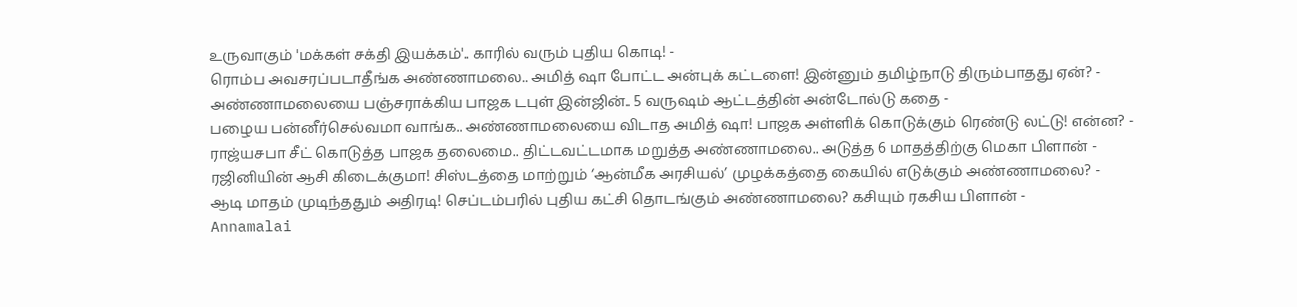உருவாகும் 'மக்கள் சக்தி இயக்கம்'.. காரில் வரும் புதிய கொடி! -
ரொம்ப அவசரப்படாதீங்க அண்ணாமலை.. அமித் ஷா போட்ட அன்புக் கட்டளை! இன்னும் தமிழ்நாடு திரும்பாதது ஏன்? -
அண்ணாமலையை பஞ்சராக்கிய பாஜக டபுள் இன்ஜின்.. 5 வருஷம் ஆட்டத்தின் அன்டோல்டு கதை -
பழைய பன்னீர்செல்வமா வாங்க.. அண்ணாமலையை விடாத அமித் ஷா! பாஜக அள்ளிக் கொடுக்கும் ரெண்டு லட்டு! என்ன? -
ராஜ்யசபா சீட் கொடுத்த பாஜக தலைமை.. திட்டவட்டமாக மறுத்த அண்ணாமலை.. அடுத்த 6 மாதத்திற்கு மெகா பிளான் -
ரஜினியின் ஆசி கிடைக்குமா! சிஸ்டத்தை மாற்றும் ‘ஆன்மீக அரசியல்’ முழக்கத்தை கையில் எடுக்கும் அண்ணாமலை? -
ஆடி மாதம் முடிந்ததும் அதிரடி! செப்டம்பரில் புதிய கட்சி தொடங்கும் அண்ணாமலை? கசியும் ரகசிய பிளான் -
Annamalai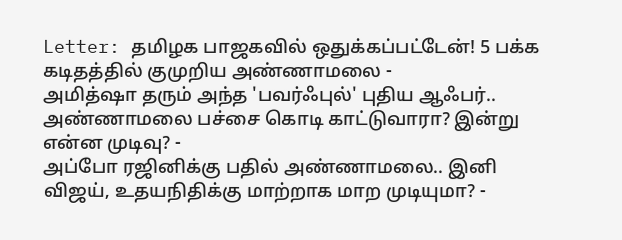Letter: தமிழக பாஜகவில் ஒதுக்கப்பட்டேன்! 5 பக்க கடிதத்தில் குமுறிய அண்ணாமலை -
அமித்ஷா தரும் அந்த 'பவர்ஃபுல்' புதிய ஆஃபர்.. அண்ணாமலை பச்சை கொடி காட்டுவாரா? இன்று என்ன முடிவு? -
அப்போ ரஜினிக்கு பதில் அண்ணாமலை.. இனி விஜய், உதயநிதிக்கு மாற்றாக மாற முடியுமா? -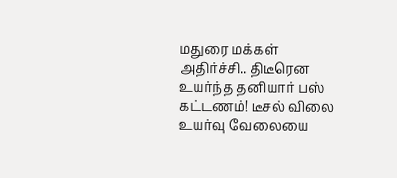மதுரை மக்கள் அதிர்ச்சி.. திடீரென உயர்ந்த தனியார் பஸ் கட்டணம்! டீசல் விலை உயர்வு வேலையை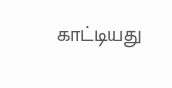காட்டியது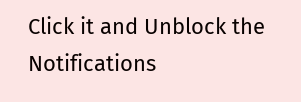Click it and Unblock the Notifications